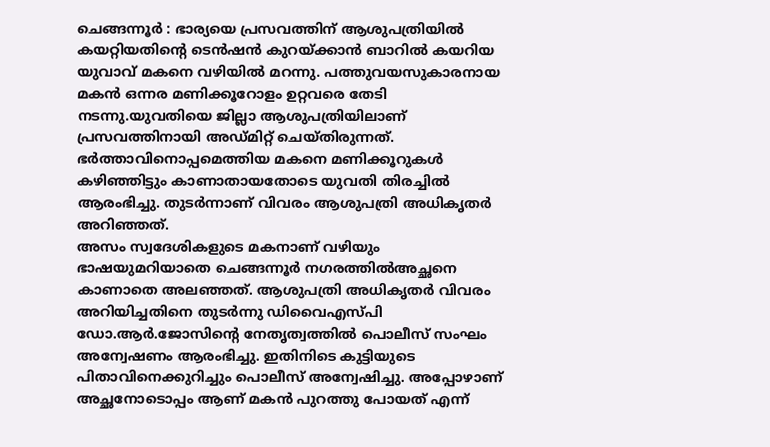ചെങ്ങന്നൂർ : ഭാര്യയെ പ്രസവത്തിന് ആശുപത്രിയിൽ കയറ്റിയതിന്റെ ടെൻഷൻ കുറയ്ക്കാൻ ബാറിൽ കയറിയ യുവാവ് മകനെ വഴിയിൽ മറന്നു. പത്തുവയസുകാരനായ മകൻ ഒന്നര മണിക്കൂറോളം ഉറ്റവരെ തേടി നടന്നു.യുവതിയെ ജില്ലാ ആശുപത്രിയിലാണ് പ്രസവത്തിനായി അഡ്മിറ്റ് ചെയ്തിരുന്നത്. ഭർത്താവിനൊപ്പമെത്തിയ മകനെ മണിക്കൂറുകൾ കഴിഞ്ഞിട്ടും കാണാതായതോടെ യുവതി തിരച്ചിൽ ആരംഭിച്ചു. തുടർന്നാണ് വിവരം ആശുപത്രി അധികൃതർ അറിഞ്ഞത്.
അസം സ്വദേശികളുടെ മകനാണ് വഴിയും ഭാഷയുമറിയാതെ ചെങ്ങന്നൂർ നഗരത്തിൽഅച്ഛനെ കാണാതെ അലഞ്ഞത്. ആശുപത്രി അധികൃതർ വിവരം അറിയിച്ചതിനെ തുടർന്നു ഡിവൈഎസ്പി ഡോ.ആർ.ജോസിന്റെ നേതൃത്വത്തിൽ പൊലീസ് സംഘം അന്വേഷണം ആരംഭിച്ചു. ഇതിനിടെ കുട്ടിയുടെ പിതാവിനെക്കുറിച്ചും പൊലീസ് അന്വേഷിച്ചു. അപ്പോഴാണ് അച്ഛനോടൊപ്പം ആണ് മകൻ പുറത്തു പോയത് എന്ന്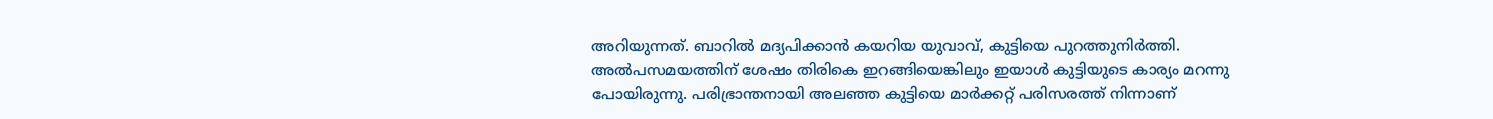അറിയുന്നത്. ബാറിൽ മദ്യപിക്കാൻ കയറിയ യുവാവ്, കുട്ടിയെ പുറത്തുനിർത്തി. അൽപസമയത്തിന് ശേഷം തിരികെ ഇറങ്ങിയെങ്കിലും ഇയാൾ കുട്ടിയുടെ കാര്യം മറന്നു പോയിരുന്നു. പരിഭ്രാന്തനായി അലഞ്ഞ കുട്ടിയെ മാർക്കറ്റ് പരിസരത്ത് നിന്നാണ്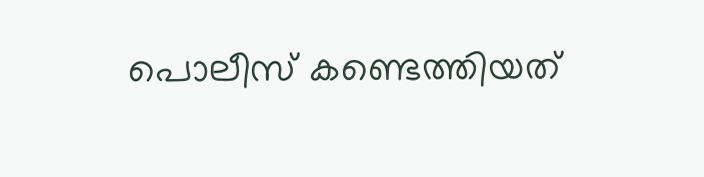പൊലീസ് കണ്ടെത്തിയത്